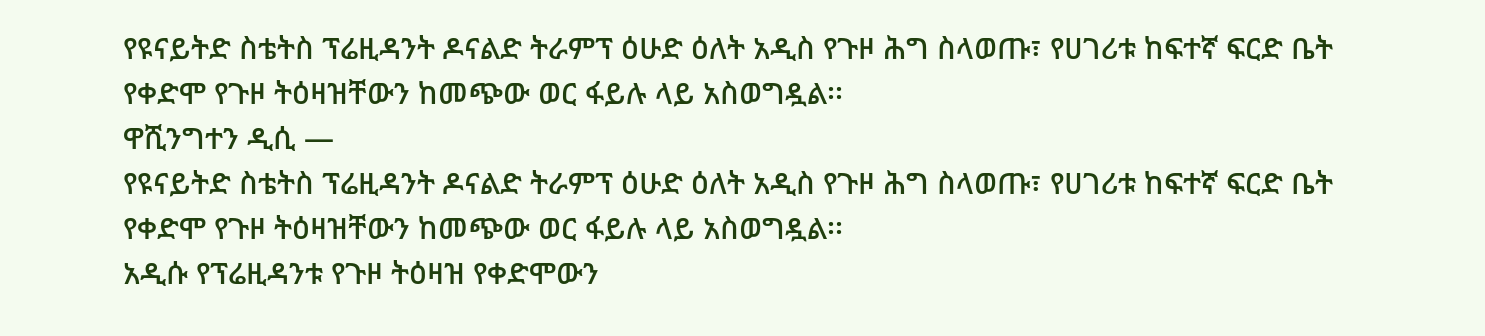የዩናይትድ ስቴትስ ፕሬዚዳንት ዶናልድ ትራምፕ ዕሁድ ዕለት አዲስ የጉዞ ሕግ ስላወጡ፣ የሀገሪቱ ከፍተኛ ፍርድ ቤት የቀድሞ የጉዞ ትዕዛዝቸውን ከመጭው ወር ፋይሉ ላይ አስወግዷል፡፡
ዋሺንግተን ዲሲ —
የዩናይትድ ስቴትስ ፕሬዚዳንት ዶናልድ ትራምፕ ዕሁድ ዕለት አዲስ የጉዞ ሕግ ስላወጡ፣ የሀገሪቱ ከፍተኛ ፍርድ ቤት የቀድሞ የጉዞ ትዕዛዝቸውን ከመጭው ወር ፋይሉ ላይ አስወግዷል፡፡
አዲሱ የፕሬዚዳንቱ የጉዞ ትዕዛዝ የቀድሞውን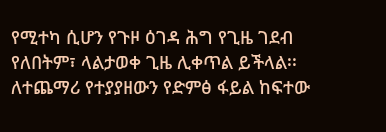የሚተካ ሲሆን የጉዞ ዕገዳ ሕግ የጊዜ ገደብ የለበትም፣ ላልታወቀ ጊዜ ሊቀጥል ይችላል፡፡
ለተጨማሪ የተያያዘውን የድምፅ ፋይል ከፍተው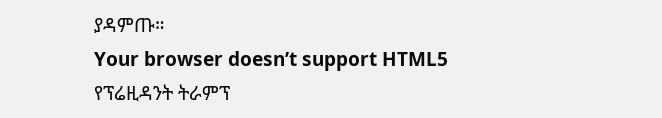ያዳምጡ።
Your browser doesn’t support HTML5
የፕሬዚዳንት ትራምፕ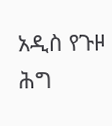አዲስ የጉዞ ሕግ